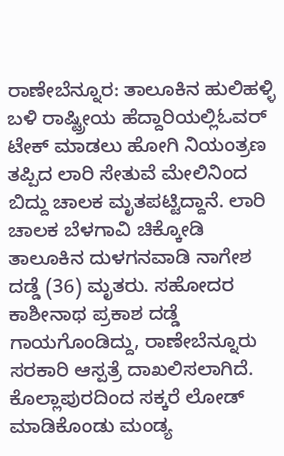ರಾಣೇಬೆನ್ನೂರ: ತಾಲೂಕಿನ ಹುಲಿಹಳ್ಳಿ ಬಳಿ ರಾಷ್ಟ್ರೀಯ ಹೆದ್ದಾರಿಯಲ್ಲಿಓವರ್ ಟೇಕ್ ಮಾಡಲು ಹೋಗಿ ನಿಯಂತ್ರಣ ತಪ್ಪಿದ ಲಾರಿ ಸೇತುವೆ ಮೇಲಿನಿಂದ ಬಿದ್ದು ಚಾಲಕ ಮೃತಪಟ್ಟಿದ್ದಾನೆ. ಲಾರಿ ಚಾಲಕ ಬೆಳಗಾವಿ ಚಿಕ್ಕೋಡಿ ತಾಲೂಕಿನ ದುಳಗನವಾಡಿ ನಾಗೇಶ ದಡ್ಡೆ (36) ಮೃತರು. ಸಹೋದರ ಕಾಶೀನಾಥ ಪ್ರಕಾಶ ದಡ್ಡೆ ಗಾಯಗೊಂಡಿದ್ದು, ರಾಣೇಬೆನ್ನೂರು ಸರಕಾರಿ ಆಸ್ಪತ್ರೆ ದಾಖಲಿಸಲಾಗಿದೆ. ಕೊಲ್ಲಾಪುರದಿಂದ ಸಕ್ಕರೆ ಲೋಡ್ ಮಾಡಿಕೊಂಡು ಮಂಡ್ಯ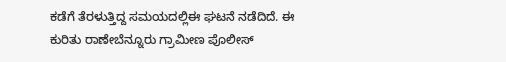ಕಡೆಗೆ ತೆರಳುತ್ತಿದ್ದ ಸಮಯದಲ್ಲಿಈ ಘಟನೆ ನಡೆದಿದೆ. ಈ ಕುರಿತು ರಾಣೇಬೆನ್ನೂರು ಗ್ರಾಮೀಣ ಪೊಲೀಸ್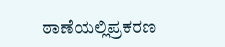ಠಾಣೆಯಲ್ಲಿಪ್ರಕರಣ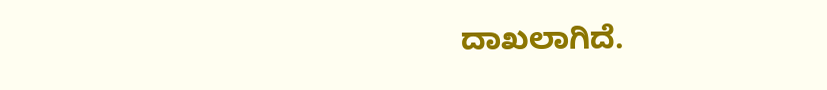ದಾಖಲಾಗಿದೆ.